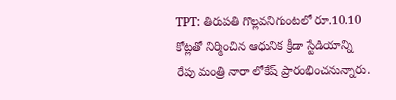TPT: తిరుపతి గొల్లవనిగుంటలో రూ.10.10 కోట్లతో నిర్మించిన ఆధునిక క్రీడా స్టేడియాన్ని రేపు మంత్రి నారా లోకేష్ ప్రారంభించనున్నారు.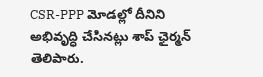CSR-PPP మోడల్లో దీనిని అభివృద్ధి చేసినట్లు శాప్ ఛైర్మన్ తెలిపారు.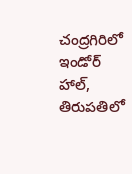చంద్రగిరిలో ఇండోర్ హాల్, తిరుపతిలో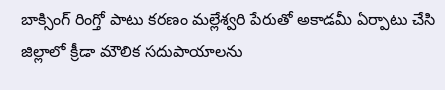బాక్సింగ్ రింగ్తో పాటు కరణం మల్లేశ్వరి పేరుతో అకాడమీ ఏర్పాటు చేసి జిల్లాలో క్రీడా మౌలిక సదుపాయాలను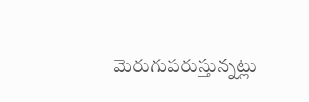మెరుగుపరుస్తున్నట్లు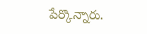పేర్కొన్నారు.